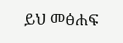ይህ መፅሐፍ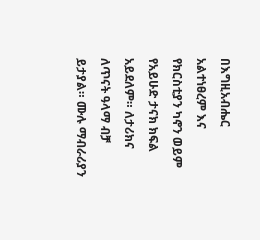በእግዚአብሔር አልተነፀረም እና የክርስቲያን ካኖን ወይም የአይሁድ ታናክ ክፍል አይደለም። ለታሪክና ለጥናት ዓላማ ብቻ ይታያል። ሙሉ ማብራሪያን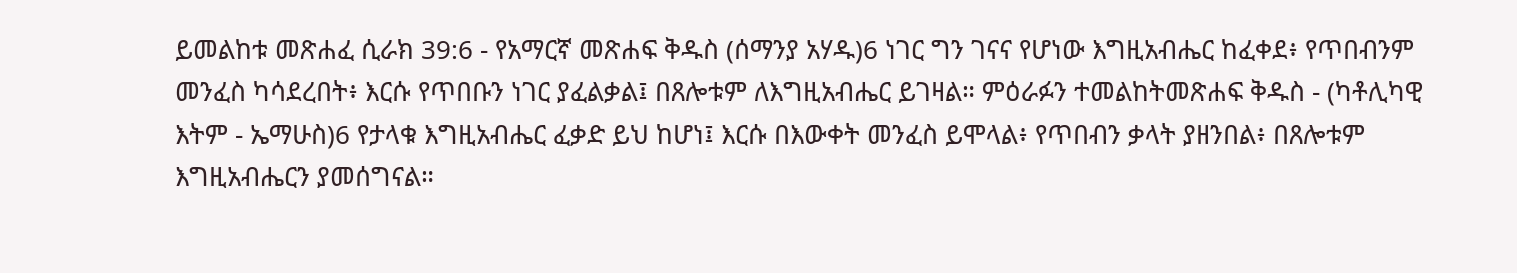ይመልከቱ መጽሐፈ ሲራክ 39:6 - የአማርኛ መጽሐፍ ቅዱስ (ሰማንያ አሃዱ)6 ነገር ግን ገናና የሆነው እግዚአብሔር ከፈቀደ፥ የጥበብንም መንፈስ ካሳደረበት፥ እርሱ የጥበቡን ነገር ያፈልቃል፤ በጸሎቱም ለእግዚአብሔር ይገዛል። ምዕራፉን ተመልከትመጽሐፍ ቅዱስ - (ካቶሊካዊ እትም - ኤማሁስ)6 የታላቁ እግዚአብሔር ፈቃድ ይህ ከሆነ፤ እርሱ በእውቀት መንፈስ ይሞላል፥ የጥበብን ቃላት ያዘንበል፥ በጸሎቱም እግዚአብሔርን ያመሰግናል።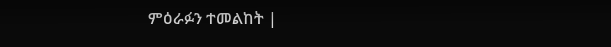ምዕራፉን ተመልከት |